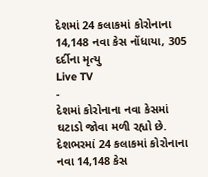દેશમાં 24 કલાકમાં કોરોનાના 14,148 નવા કેસ નોંધાયા, 305 દર્દીના મૃત્યુ
Live TV
-
દેશમાં કોરોનાના નવા કેસમાં ઘટાડો જોવા મળી રહ્યો છે. દેશભરમાં 24 કલાકમાં કોરોનાના નવા 14,148 કેસ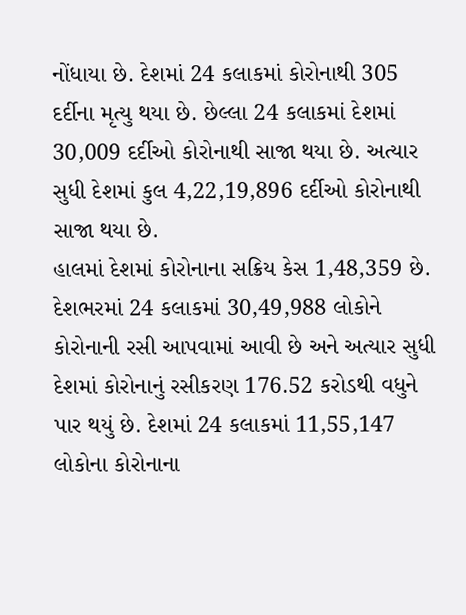નોંધાયા છે. દેશમાં 24 કલાકમાં કોરોનાથી 305 દર્દીના મૃત્યુ થયા છે. છેલ્લા 24 કલાકમાં દેશમાં 30,009 દર્દીઓ કોરોનાથી સાજા થયા છે. અત્યાર સુધી દેશમાં કુલ 4,22,19,896 દર્દીઓ કોરોનાથી સાજા થયા છે.
હાલમાં દેશમાં કોરોનાના સક્રિય કેસ 1,48,359 છે. દેશભરમાં 24 કલાકમાં 30,49,988 લોકોને કોરોનાની રસી આપવામાં આવી છે અને અત્યાર સુધી દેશમાં કોરોનાનું રસીકરણ 176.52 કરોડથી વધુને પાર થયું છે. દેશમાં 24 કલાકમાં 11,55,147 લોકોના કોરોનાના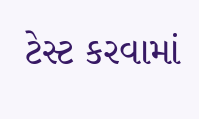ટેસ્ટ કરવામાં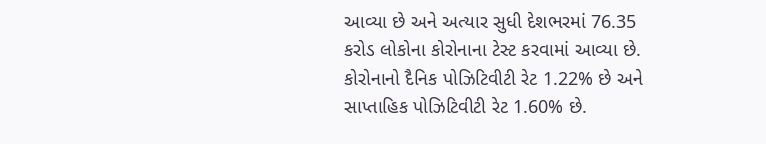આવ્યા છે અને અત્યાર સુધી દેશભરમાં 76.35 કરોડ લોકોના કોરોનાના ટેસ્ટ કરવામાં આવ્યા છે. કોરોનાનો દૈનિક પોઝિટિવીટી રેટ 1.22% છે અને સાપ્તાહિક પોઝિટિવીટી રેટ 1.60% છે.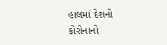હાલમાં દેશનો કોરોનાનો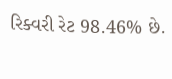રિક્વરી રેટ 98.46% છે.